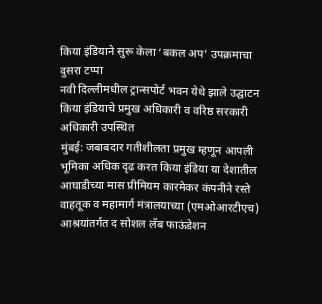किया इंडियाने सुरू केला ‘बकल अप’ उपक्रमाचा दुसरा टप्पा
नवी दिल्लीमधील ट्रान्सपोर्ट भवन येथे झाले उद्घाटन
किया इंडियाचे प्रमुख अधिकारी व वरिष्ठ सरकारी अधिकारी उपस्थित
मुंबई: जबाबदार गतीशीलता प्रमुख म्हणून आपली भूमिका अधिक दृढ करत किया इंडिया या देशातील आघाडीच्या मास प्रीमियम कारमेकर कंपनीने रस्ते वाहतूक व महामार्ग मंत्रालयाच्या (एमओआरटीएच) आश्रयांतर्गत द सोशल लॅब फाऊंडेशन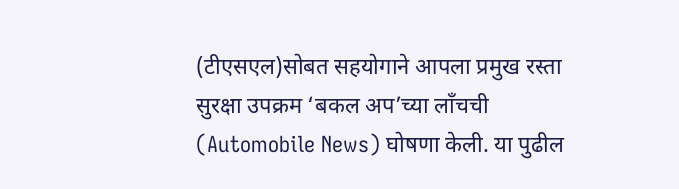(टीएसएल)सोबत सहयोगाने आपला प्रमुख रस्ता सुरक्षा उपक्रम ‘बकल अप’च्या लाँचची (Automobile News) घोषणा केली. या पुढील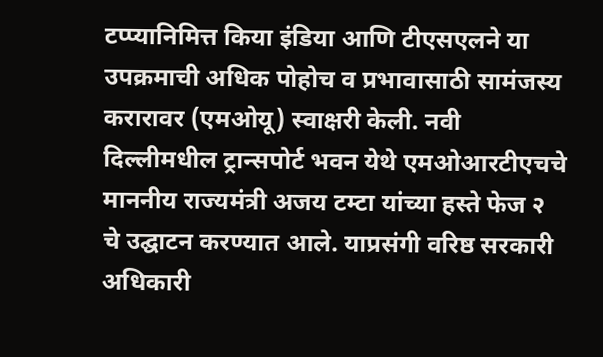टप्प्यानिमित्त किया इंडिया आणि टीएसएलने या उपक्रमाची अधिक पोहोच व प्रभावासाठी सामंजस्य करारावर (एमओयू) स्वाक्षरी केली. नवी दिल्लीमधील ट्रान्सपोर्ट भवन येथे एमओआरटीएचचे माननीय राज्यमंत्री अजय टम्टा यांच्या हस्ते फेज २ चे उद्घाटन करण्यात आले. याप्रसंगी वरिष्ठ सरकारी अधिकारी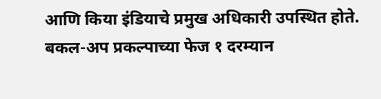आणि किया इंडियाचे प्रमुख अधिकारी उपस्थित होते.
बकल-अप प्रकल्पाच्या फेज १ दरम्यान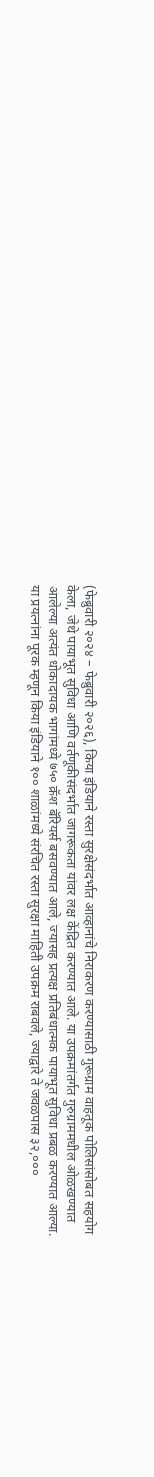(फेब्रुवारी २०२४ – फेब्रुवारी २०२६), किया इंडियाने रस्ता सुरक्षेसंदर्भात आव्हानांचे निराकरण करण्यासाठी गुरूग्राम वाहतूक पोलिसांसोबत सहयोग केला, जेथे पायाभूत सुविधा आणि वर्तणूकीसंदर्भात जागरूकता यांवर लक्ष केंद्रित करण्यात आले. या उपक्रमांतर्गत गुरुग्राममधील ओळखण्यात आलेल्या अत्यंत धोकादायक भागांमध्ये ७५० क्रॅश बॅरियर्स बसवण्यात आले, ज्यासह प्रत्यक्ष प्रतिबंधात्मक पायाभूत सुविधा प्रबळ करण्यात आल्या. या प्रयत्नांना पूरक म्हणून किया इंडियाने १०० शाळांमध्ये संरचित रस्ता सुरक्षा माहिती उपक्रम राबवले, ज्याद्वारे ते जवळपास ३२,०००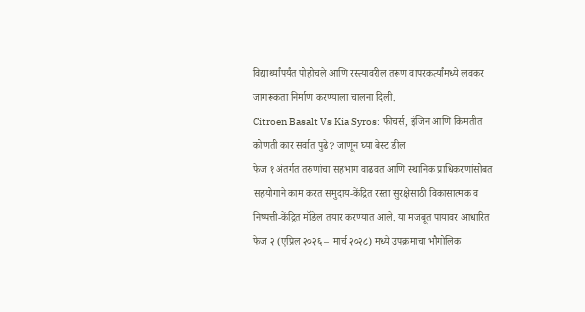विद्यार्थ्यांपर्यंत पोहोचले आणि रस्त्यावरील तरूण वापरकर्त्यांमध्ये लवकर जागरूकता निर्माण करण्याला चालना दिली.
Citroen Basalt Vs Kia Syros: फीचर्स, इंजिन आणि किमतीत कोणती कार सर्वात पुढे? जाणून घ्या बेस्ट डील
फेज १ अंतर्गत तरुणांचा सहभाग वाढवत आणि स्थानिक प्राधिकरणांसोबत सहयोगाने काम करत समुदाय-केंद्रित रस्ता सुरक्षेसाठी विकासात्मक व निष्पत्ती-केंद्रित मॉडेल तयार करण्यात आले. या मजबूत पायावर आधारित फेज २ (एप्रिल २०२६ – मार्च २०२८) मध्ये उपक्रमाचा भौगोलिक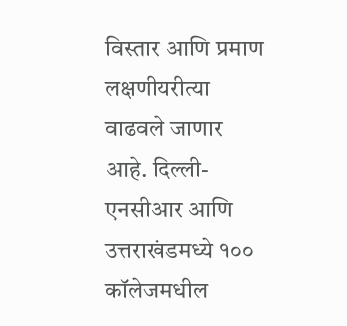विस्तार आणि प्रमाण लक्षणीयरीत्या वाढवले जाणार आहे. दिल्ली-एनसीआर आणि उत्तराखंडमध्ये १०० कॉलेजमधील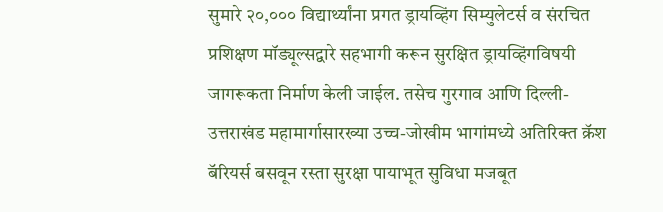सुमारे २०,००० विद्यार्थ्यांना प्रगत ड्रायव्हिंग सिम्युलेटर्स व संरचित प्रशिक्षण मॉड्यूल्सद्वारे सहभागी करून सुरक्षित ड्रायव्हिंगविषयी जागरूकता निर्माण केली जाईल. तसेच गुरगाव आणि दिल्ली-उत्तराखंड महामार्गासारख्या उच्च-जोखीम भागांमध्ये अतिरिक्त क्रॅश बॅरियर्स बसवून रस्ता सुरक्षा पायाभूत सुविधा मजबूत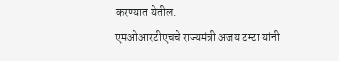करण्यात येतील.
एमओआरटीएचचे राज्यमंत्री अजय टम्टा यांनी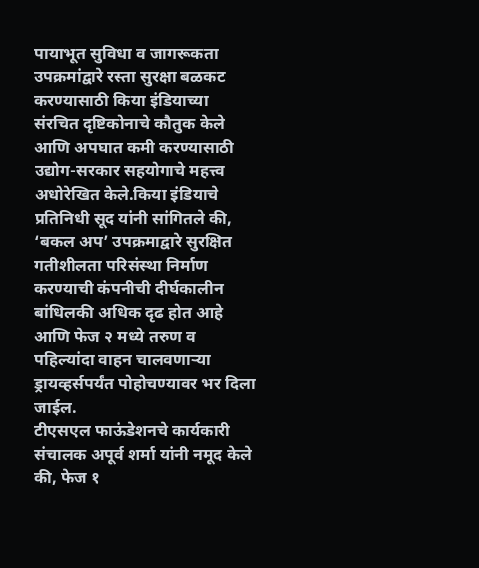पायाभूत सुविधा व जागरूकता उपक्रमांद्वारे रस्ता सुरक्षा बळकट करण्यासाठी किया इंडियाच्या संरचित दृष्टिकोनाचे कौतुक केले आणि अपघात कमी करण्यासाठी उद्योग-सरकार सहयोगाचे महत्त्व अधोरेखित केले.किया इंडियाचे प्रतिनिधी सूद यांनी सांगितले की, ‘बकल अप’ उपक्रमाद्वारे सुरक्षित गतीशीलता परिसंस्था निर्माण करण्याची कंपनीची दीर्घकालीन बांधिलकी अधिक दृढ होत आहे आणि फेज २ मध्ये तरुण व पहिल्यांदा वाहन चालवणाऱ्या ड्रायव्हर्सपर्यंत पोहोचण्यावर भर दिला जाईल.
टीएसएल फाऊंडेशनचे कार्यकारी संचालक अपूर्व शर्मा यांनी नमूद केले की, फेज १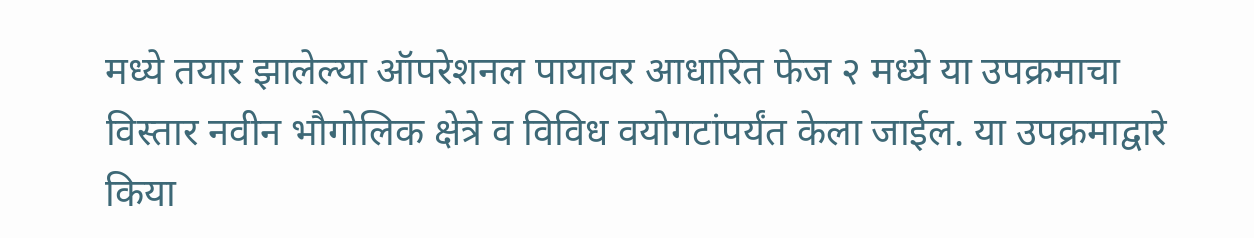मध्ये तयार झालेल्या ऑपरेशनल पायावर आधारित फेज २ मध्ये या उपक्रमाचा विस्तार नवीन भौगोलिक क्षेत्रे व विविध वयोगटांपर्यंत केला जाईल. या उपक्रमाद्वारे किया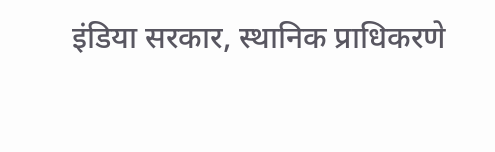इंडिया सरकार, स्थानिक प्राधिकरणे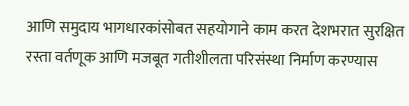आणि समुदाय भागधारकांसोबत सहयोगाने काम करत देशभरात सुरक्षित रस्ता वर्तणूक आणि मजबूत गतीशीलता परिसंस्था निर्माण करण्यास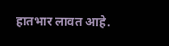हातभार लावत आहे.